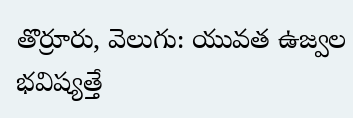తొర్రూరు, వెలుగు: యువత ఉజ్వల భవిష్యత్తే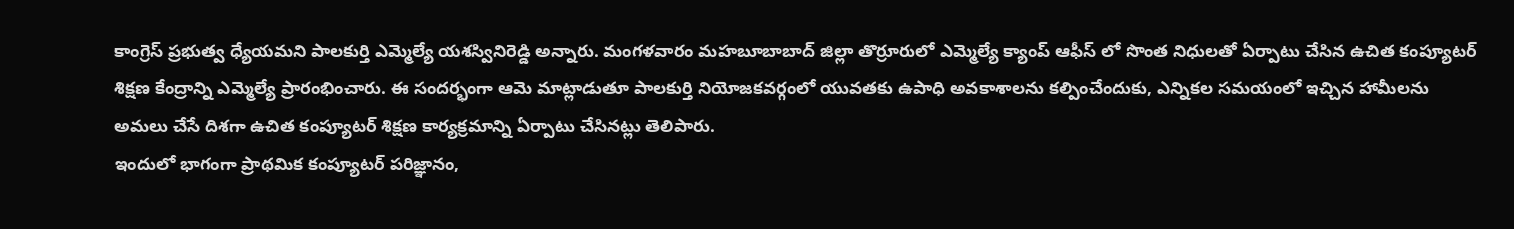కాంగ్రెస్ ప్రభుత్వ ధ్యేయమని పాలకుర్తి ఎమ్మెల్యే యశస్వినిరెడ్డి అన్నారు. మంగళవారం మహబూబాబాద్ జిల్లా తొర్రూరులో ఎమ్మెల్యే క్యాంప్ ఆఫీస్ లో సొంత నిధులతో ఏర్పాటు చేసిన ఉచిత కంప్యూటర్ శిక్షణ కేంద్రాన్ని ఎమ్మెల్యే ప్రారంభించారు. ఈ సందర్భంగా ఆమె మాట్లాడుతూ పాలకుర్తి నియోజకవర్గంలో యువతకు ఉపాధి అవకాశాలను కల్పించేందుకు, ఎన్నికల సమయంలో ఇచ్చిన హామీలను అమలు చేసే దిశగా ఉచిత కంప్యూటర్ శిక్షణ కార్యక్రమాన్ని ఏర్పాటు చేసినట్లు తెలిపారు.
ఇందులో భాగంగా ప్రాథమిక కంప్యూటర్ పరిజ్ఞానం,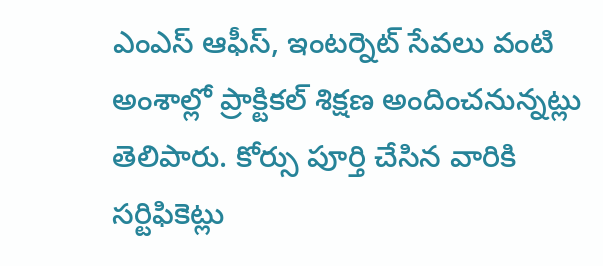ఎంఎస్ ఆఫీస్, ఇంటర్నెట్ సేవలు వంటి అంశాల్లో ప్రాక్టికల్ శిక్షణ అందించనున్నట్లు తెలిపారు. కోర్సు పూర్తి చేసిన వారికి సర్టిఫికెట్లు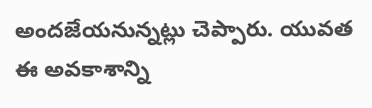అందజేయనున్నట్లు చెప్పారు. యువత ఈ అవకాశాన్ని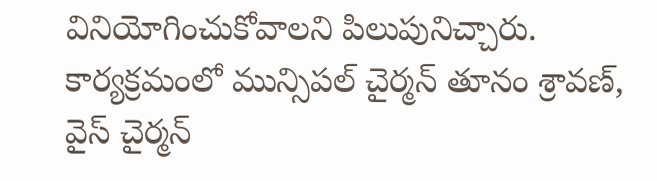వినియోగించుకోవాలని పిలుపునిచ్చారు. కార్యక్రమంలో మున్సిపల్ చైర్మన్ తూనం శ్రావణ్, వైస్ చైర్మన్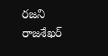రజని రాజశేఖర్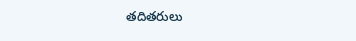తదితరులు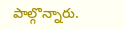పాల్గొన్నారు.